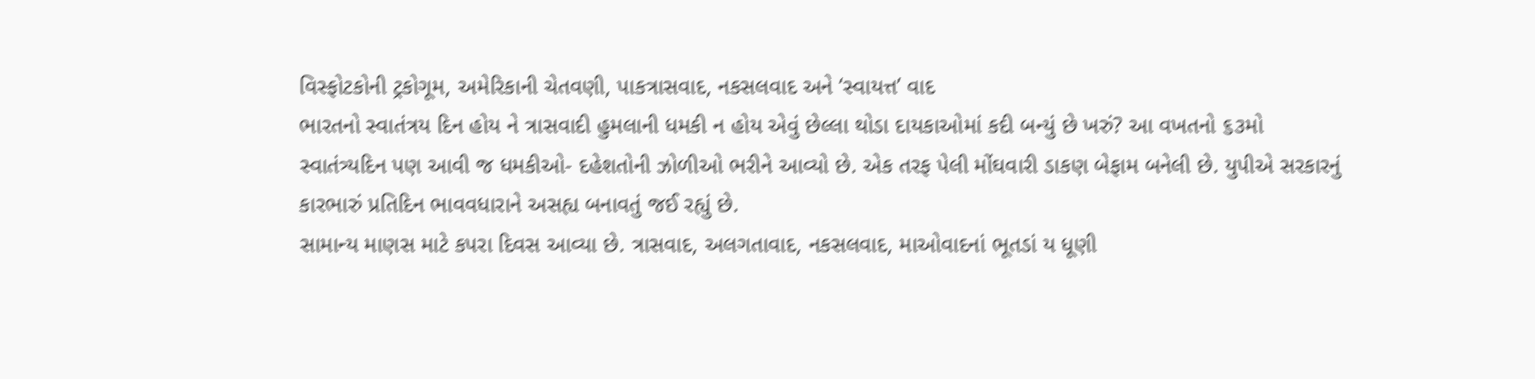વિસ્ફોટકોની ટ્રકોગૂમ, અમેરિકાની ચેતવણી, પાકત્રાસવાદ, નકસલવાદ અને ‘સ્વાયત્ત’ વાદ
ભારતનો સ્વાતંત્રય દિન હોય ને ત્રાસવાદી હુમલાની ધમકી ન હોય એવું છેલ્લા થોડા દાયકાઓમાં કદી બન્યું છે ખરું? આ વખતનો ૬૩મો સ્વાતંત્ર્યદિન પણ આવી જ ધમકીઓ- દહેશતોની ઝોળીઓ ભરીને આવ્યો છે. એક તરફ પેલી મોંઘવારી ડાકણ બેફામ બનેલી છે. યુપીએ સરકારનું કારભારું પ્રતિદિન ભાવવધારાને અસહ્ય બનાવતું જઈ રહ્યું છે.
સામાન્ય માણસ માટે કપરા દિવસ આવ્યા છે. ત્રાસવાદ, અલગતાવાદ, નકસલવાદ, માઓવાદનાં ભૂતડાં ય ધૂણી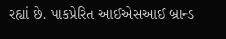રહ્યાં છે. પાકપ્રેરિત આઈએસઆઈ બ્રાન્ડ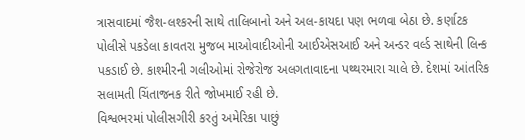ત્રાસવાદમાં જૈશ-લશ્કરની સાથે તાલિબાનો અને અલ-કાયદા પણ ભળવા બેઠા છે. કર્ણાટક પોલીસે પકડેલા કાવતરા મુજબ માઓવાદીઓની આઈએસઆઈ અને અન્ડર વર્લ્ડ સાથેની લિન્ક પકડાઈ છે. કાશ્મીરની ગલીઓમાં રોજેરોજ અલગતાવાદના પથ્થરમારા ચાલે છે. દેશમાં આંતરિક સલામતી ચિંતાજનક રીતે જોખમાઈ રહી છે.
વિશ્વભરમાં પોલીસગીરી કરતું અમેરિકા પાછું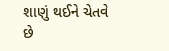શાણું થઈને ચેતવે છે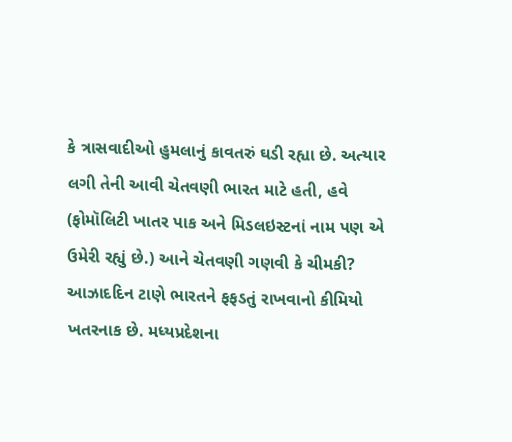કે ત્રાસવાદીઓ હુમલાનું કાવતરું ઘડી રહ્યા છે. અત્યાર લગી તેની આવી ચેતવણી ભારત માટે હતી, હવે (ફોમૉલિટી ખાતર પાક અને મિડલઇસ્ટનાં નામ પણ એ ઉમેરી રહ્યું છે.) આને ચેતવણી ગણવી કે ચીમકી? આઝાદદિન ટાણે ભારતને ફફડતું રાખવાનો કીમિયો ખતરનાક છે. મધ્યપ્રદેશના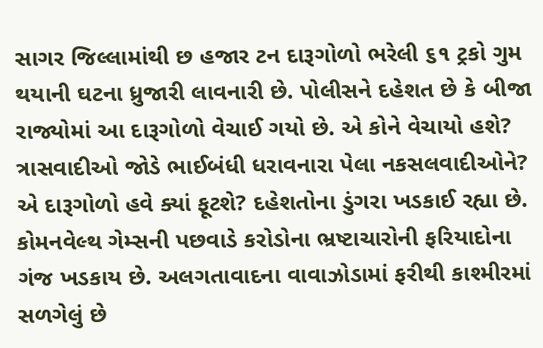સાગર જિલ્લામાંથી છ હજાર ટન દારૂગોળો ભરેલી ૬૧ ટ્રકો ગુમ થયાની ઘટના ધ્રુજારી લાવનારી છે. પોલીસને દહેશત છે કે બીજા રાજ્યોમાં આ દારૂગોળો વેચાઈ ગયો છે. એ કોને વેચાયો હશે?
ત્રાસવાદીઓ જોડે ભાઈબંધી ધરાવનારા પેલા નકસલવાદીઓને? એ દારૂગોળો હવે ક્યાં ફૂટશે? દહેશતોના ડુંગરા ખડકાઈ રહ્યા છે. કોમનવેલ્થ ગેમ્સની પછવાડે કરોડોના ભ્રષ્ટાચારોની ફરિયાદોના ગંજ ખડકાય છે. અલગતાવાદના વાવાઝોડામાં ફરીથી કાશ્મીરમાં સળગેલું છે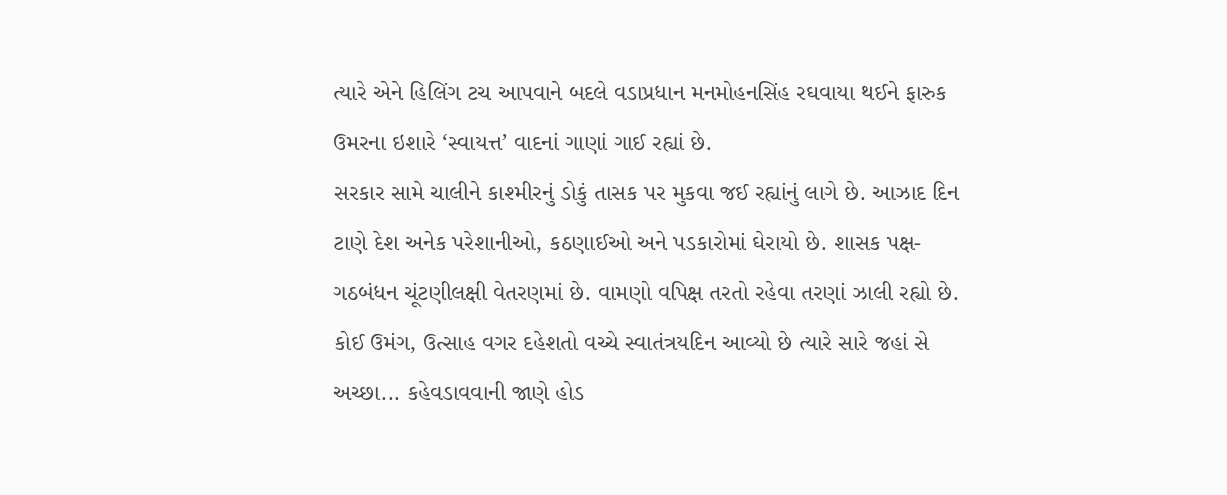ત્યારે એને હિલિંગ ટચ આપવાને બદલે વડાપ્રધાન મનમોહનસિંહ રઘવાયા થઈને ફારુક ઉમરના ઇશારે ‘સ્વાયત્ત’ વાદનાં ગાણાં ગાઈ રહ્યાં છે.
સરકાર સામે ચાલીને કાશ્મીરનું ડોકું તાસક પર મુકવા જઈ રહ્યાંનું લાગે છે. આઝાદ દિન ટાણે દેશ અનેક પરેશાનીઓ, કઠણાઈઓ અને પડકારોમાં ઘેરાયો છે. શાસક પક્ષ-ગઠબંધન ચૂંટણીલક્ષી વેતરણમાં છે. વામણો વપિક્ષ તરતો રહેવા તરણાં ઝાલી રહ્યો છે. કોઈ ઉમંગ, ઉત્સાહ વગર દહેશતો વચ્ચે સ્વાતંત્રયદિન આવ્યો છે ત્યારે સારે જહાં સે અચ્છા... કહેવડાવવાની જાણે હોડ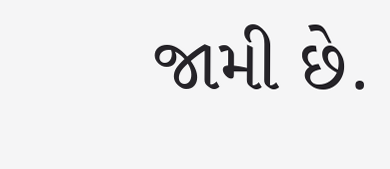જામી છે.